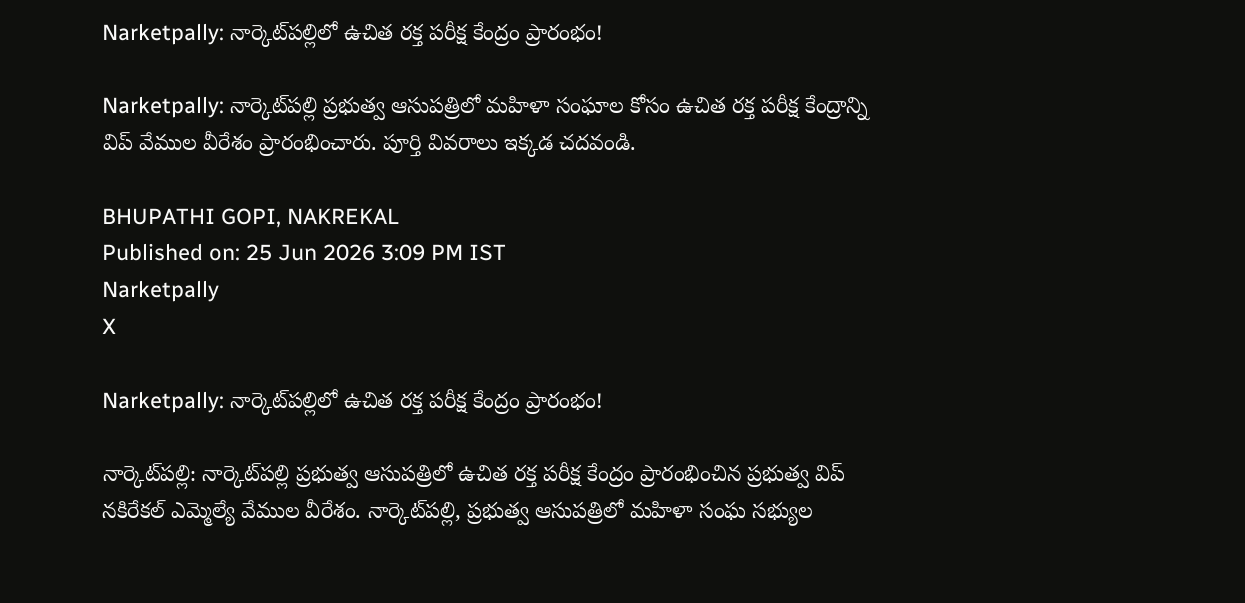Narketpally: నార్కెట్‌పల్లిలో ఉచిత రక్త పరీక్ష కేంద్రం ప్రారంభం!

Narketpally: నార్కెట్‌పల్లి ప్రభుత్వ ఆసుపత్రిలో మహిళా సంఘాల కోసం ఉచిత రక్త పరీక్ష కేంద్రాన్ని విప్ వేముల వీరేశం ప్రారంభించారు. పూర్తి వివరాలు ఇక్కడ చదవండి.

BHUPATHI GOPI, NAKREKAL
Published on: 25 Jun 2026 3:09 PM IST
Narketpally
X

Narketpally: నార్కెట్‌పల్లిలో ఉచిత రక్త పరీక్ష కేంద్రం ప్రారంభం!

నార్కెట్‌పల్లి: నార్కెట్‌పల్లి ప్రభుత్వ ఆసుపత్రిలో ఉచిత రక్త పరీక్ష కేంద్రం ప్రారంభించిన ప్రభుత్వ విప్ నకిరేకల్ ఎమ్మెల్యే వేముల వీరేశం. నార్కెట్‌పల్లి, ప్రభుత్వ ఆసుపత్రిలో మహిళా సంఘ సభ్యుల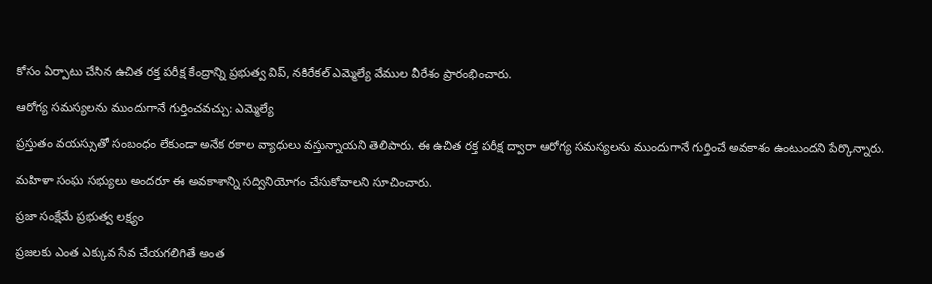కోసం ఏర్పాటు చేసిన ఉచిత రక్త పరీక్ష కేంద్రాన్ని ప్రభుత్వ విప్, నకిరేకల్ ఎమ్మెల్యే వేముల వీరేశం ప్రారంభించారు.

ఆరోగ్య సమస్యలను ముందుగానే గుర్తించవచ్చు: ఎమ్మెల్యే

ప్రస్తుతం వయస్సుతో సంబంధం లేకుండా అనేక రకాల వ్యాధులు వస్తున్నాయని తెలిపారు. ఈ ఉచిత రక్త పరీక్ష ద్వారా ఆరోగ్య సమస్యలను ముందుగానే గుర్తించే అవకాశం ఉంటుందని పేర్కొన్నారు.

మహిళా సంఘ సభ్యులు అందరూ ఈ అవకాశాన్ని సద్వినియోగం చేసుకోవాలని సూచించారు.

ప్రజా సంక్షేమే ప్రభుత్వ లక్ష్యం

ప్రజలకు ఎంత ఎక్కువ సేవ చేయగలిగితే అంత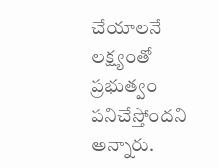చేయాలనే లక్ష్యంతో ప్రభుత్వం పనిచేస్తోందని అన్నారు.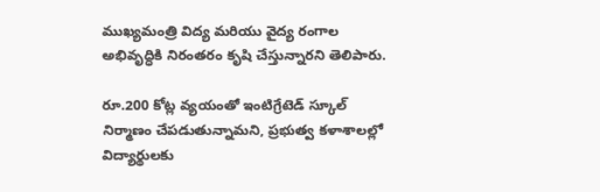ముఖ్యమంత్రి విద్య మరియు వైద్య రంగాల అభివృద్ధికి నిరంతరం కృషి చేస్తున్నారని తెలిపారు.

రూ.200 కోట్ల వ్యయంతో ఇంటిగ్రేటెడ్ స్కూల్ నిర్మాణం చేపడుతున్నామని, ప్రభుత్వ కళాశాలల్లో విద్యార్థులకు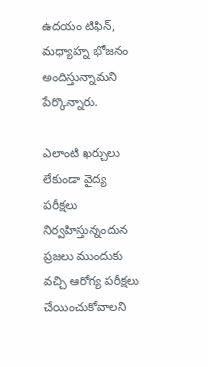ఉదయం టిఫిన్, మధ్యాహ్న భోజనం అందిస్తున్నామని పేర్కొన్నారు.

ఎలాంటి ఖర్చులు లేకుండా వైద్య పరీక్షలు నిర్వహిస్తున్నందున ప్రజలు ముందుకు వచ్చి ఆరోగ్య పరీక్షలు చేయించుకోవాలని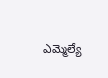ఎమ్మెల్యే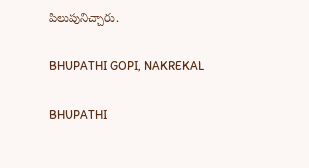పిలుపునిచ్చారు.

BHUPATHI GOPI, NAKREKAL

BHUPATHI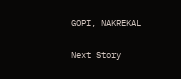GOPI, NAKREKAL

Next Story